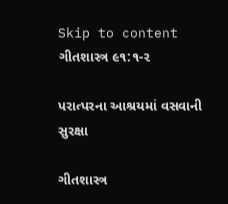Skip to content
ગીતશાસ્ત્ર ૯૧:૧-૨

પરાત્પરના આશ્રયમાં વસવાની સુરક્ષા

ગીતશાસ્ત્ર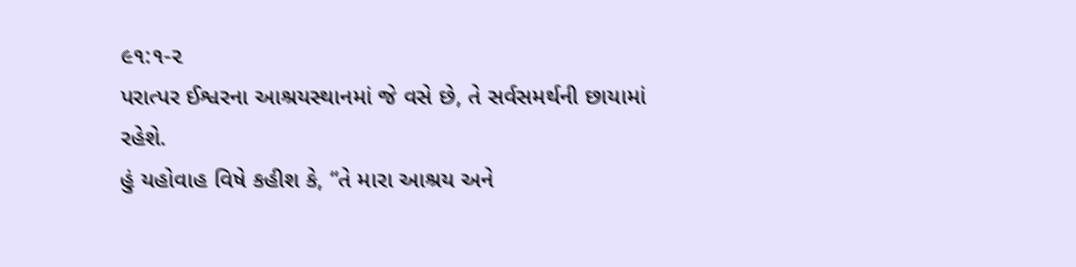૯૧:૧-૨
પરાત્પર ઈશ્વરના આશ્રયસ્થાનમાં જે વસે છે, તે સર્વસમર્થની છાયામાં રહેશે.
હું યહોવાહ વિષે કહીશ કે, “તે મારા આશ્રય અને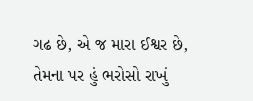ગઢ છે, એ જ મારા ઈશ્વર છે, તેમના પર હું ભરોસો રાખું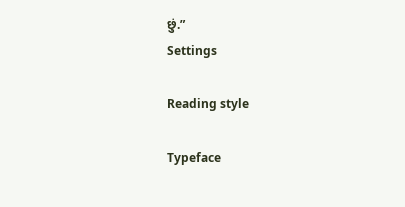છું.”
Settings

Reading style

Typeface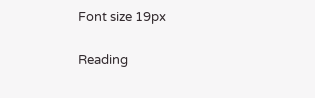Font size 19px

Reading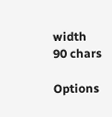width 90 chars

Options